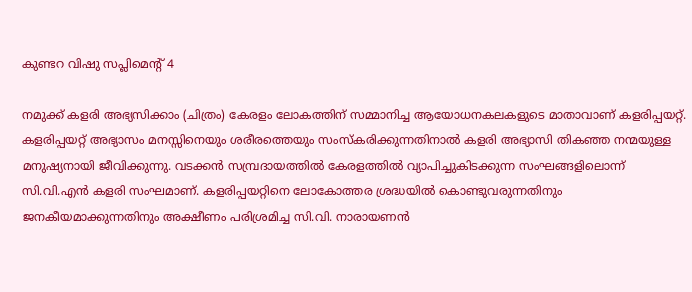കുണ്ടറ വിഷു സപ്ലിമെന്‍റ് 4

നമുക്ക് കളരി അഭ്യസിക്കാം (ചിത്രം) കേരളം ലോകത്തിന് സമ്മാനിച്ച ആയോധനകലകളുടെ മാതാവാണ് കളരിപ്പയറ്റ്. കളരിപ്പയറ്റ് അഭ്യാസം മനസ്സിനെയും ശരീരത്തെയും സംസ്കരിക്കുന്നതിനാൽ കളരി അഭ്യാസി തികഞ്ഞ നന്മയുള്ള മനുഷ്യനായി ജീവിക്കുന്നു. വടക്കൻ സമ്പ്രദായത്തിൽ കേരളത്തിൽ വ്യാപിച്ചുകിടക്കുന്ന സംഘങ്ങളിലൊന്ന് സി.വി.എൻ കളരി സംഘമാണ്. കളരിപ്പയറ്റിനെ ലോകോത്തര ശ്രദ്ധയിൽ കൊണ്ടുവരുന്നതിനും ജനകീയമാക്കുന്നതിനും അക്ഷീണം പരിശ്രമിച്ച സി.വി. നാരായണൻ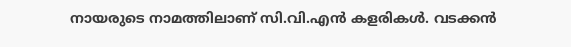നായരുടെ നാമത്തിലാണ് സി.വി.എൻ കളരികൾ. വടക്കൻ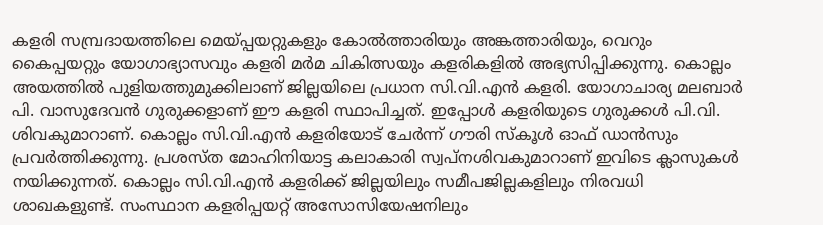കളരി സമ്പ്രദായത്തിലെ മെയ്പ്പയറ്റുകളും കോൽത്താരിയും അങ്കത്താരിയും, വെറും കൈപ്പയറ്റും യോഗാഭ്യാസവും കളരി മർമ ചികിത്സയും കളരികളിൽ അഭ്യസിപ്പിക്കുന്നു. കൊല്ലം അയത്തിൽ പുളിയത്തുമുക്കിലാണ് ജില്ലയിലെ പ്രധാന സി.വി.എൻ കളരി. യോഗാചാര്യ മലബാർ പി. വാസുദേവൻ ഗുരുക്കളാണ് ഈ കളരി സ്ഥാപിച്ചത്. ഇപ്പോൾ കളരിയുടെ ഗുരുക്കൾ പി.വി. ശിവകുമാറാണ്. കൊല്ലം സി.വി.എൻ കളരിയോട് ചേർന്ന് ഗൗരി സ്കൂൾ ഓഫ് ഡാൻസും പ്രവർത്തിക്കുന്നു. പ്രശസ്ത മോഹിനിയാട്ട കലാകാരി സ്വപ്നശിവകുമാറാണ് ഇവിടെ ക്ലാസുകൾ നയിക്കുന്നത്. കൊല്ലം സി.വി.എൻ കളരിക്ക് ജില്ലയിലും സമീപജില്ലകളിലും നിരവധി ശാഖകളുണ്ട്. സംസ്ഥാന കളരിപ്പയറ്റ് അസോസിയേഷനിലും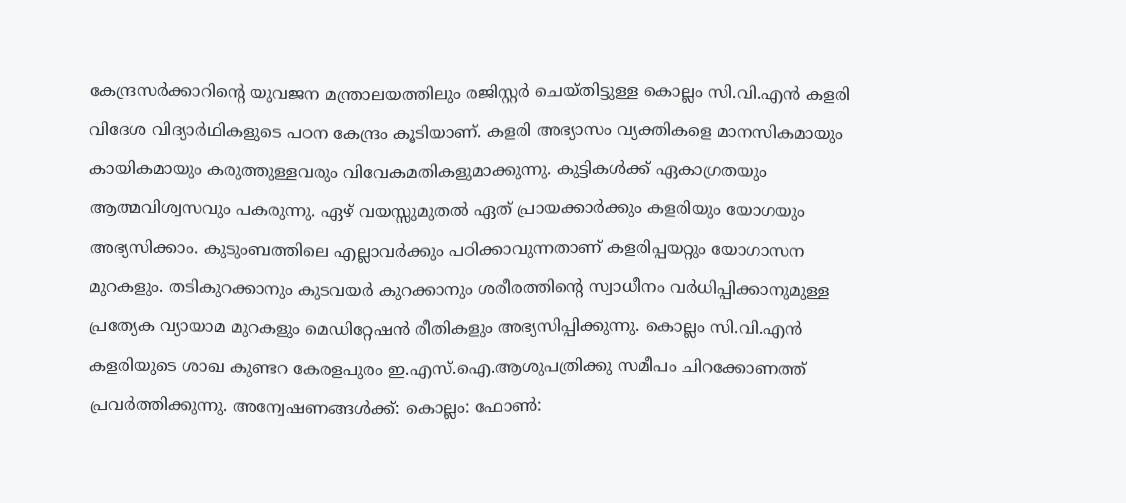കേന്ദ്രസർക്കാറിന്‍റെ യുവജന മന്ത്രാലയത്തിലും രജിസ്റ്റർ ചെയ്തിട്ടുള്ള കൊല്ലം സി.വി.എൻ കളരി വിദേശ വിദ്യാർഥികളുടെ പഠന കേന്ദ്രം കൂടിയാണ്. കളരി അഭ്യാസം വ്യക്തികളെ മാനസികമായും കായികമായും കരുത്തുള്ളവരും വിവേകമതികളുമാക്കുന്നു. കുട്ടികൾക്ക് ഏകാഗ്രതയും ആത്മവിശ്വസവും പകരുന്നു. ഏഴ് വയസ്സുമുതൽ ഏത് പ്രായക്കാർക്കും കളരിയും യോഗയും അഭ്യസിക്കാം. കുടുംബത്തിലെ എല്ലാവർക്കും പഠിക്കാവുന്നതാണ് കളരിപ്പയറ്റും യോഗാസന മുറകളും. തടികുറക്കാനും കുടവയർ കുറക്കാനും ശരീരത്തിന്‍റെ സ്വാധീനം വർധിപ്പിക്കാനുമുള്ള പ്രത്യേക വ്യായാമ മുറകളും മെഡിറ്റേഷൻ രീതികളും അഭ്യസിപ്പിക്കുന്നു. കൊല്ലം സി.വി.എൻ കളരിയുടെ ശാഖ കുണ്ടറ കേരളപുരം ഇ.എസ്.ഐ.ആശുപത്രിക്കു സമീപം ചിറക്കോണത്ത് പ്രവർത്തിക്കുന്നു. അന്വേഷണങ്ങൾക്ക്: കൊല്ലം: ഫോൺ: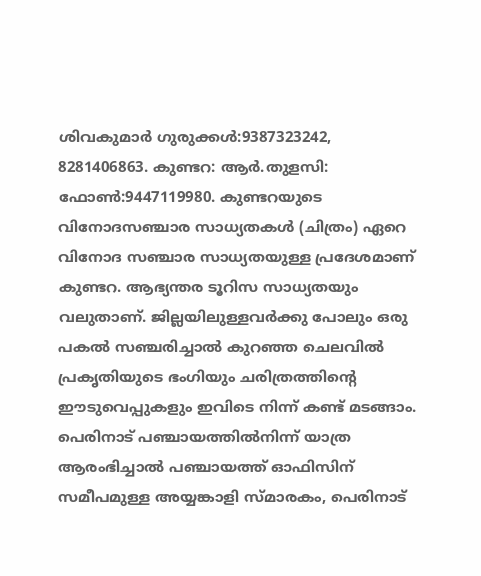ശിവകുമാർ ഗുരുക്കൾ:9387323242, 8281406863. കുണ്ടറ: ആർ.തുളസി: ഫോൺ:9447119980. കുണ്ടറയുടെ വിനോദസഞ്ചാര സാധ്യതകൾ (ചിത്രം) ഏറെ വിനോദ സഞ്ചാര സാധ്യതയുള്ള പ്രദേശമാണ് കുണ്ടറ. ആഭ്യന്തര ടൂറിസ സാധ്യതയും വലുതാണ്. ജില്ലയിലുള്ളവർക്കു പോലും ഒരു പകൽ സഞ്ചരിച്ചാൽ കുറഞ്ഞ ചെലവിൽ പ്രകൃതിയുടെ ഭംഗിയും ചരിത്രത്തിന്‍റെ ഈടുവെപ്പുകളും ഇവിടെ നിന്ന് കണ്ട് മടങ്ങാം. പെരിനാട് പഞ്ചായത്തിൽനിന്ന് യാത്ര ആരംഭിച്ചാൽ പഞ്ചായത്ത് ഓഫിസിന് സമീപമുള്ള അയ്യങ്കാളി സ്മാരകം, പെരിനാട്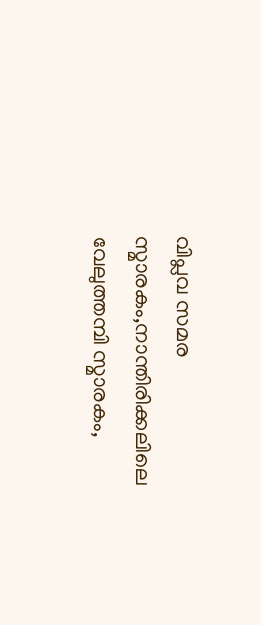വിപ്ലവ സമര സ്മാരകം,നാന്തിരിക്കലിലെ വേലുത്തമ്പി സ്മാരകം,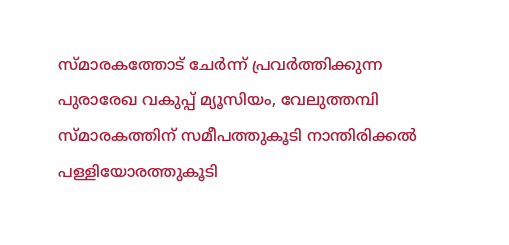സ്മാരകത്തോട് ചേർന്ന് പ്രവർത്തിക്കുന്ന പുരാരേഖ വകുപ്പ് മ്യൂസിയം, വേലുത്തമ്പി സ്മാരകത്തിന് സമീപത്തുകൂടി നാന്തിരിക്കൽ പള്ളിയോരത്തുകൂടി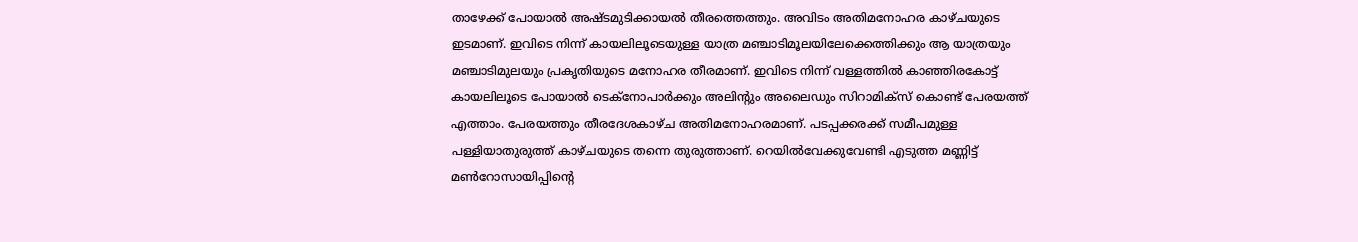താഴേക്ക് പോയാൽ അഷ്ടമുടിക്കായൽ തീരത്തെത്തും. അവിടം അതിമനോഹര കാഴ്ചയുടെ ഇടമാണ്. ഇവിടെ നിന്ന് കായലിലൂടെയുള്ള യാത്ര മഞ്ചാടിമൂലയിലേക്കെത്തിക്കും ആ യാത്രയും മഞ്ചാടിമുലയും പ്രകൃതിയുടെ മനോഹര തീരമാണ്. ഇവിടെ നിന്ന് വള്ളത്തിൽ കാഞ്ഞിരകോട്ട് കായലിലൂടെ പോയാൽ ടെക്നോപാർക്കും അലിന്‍റും അലൈഡും സിറാമിക്സ് കൊണ്ട് പേരയത്ത് എത്താം. പേരയത്തും തീരദേശകാഴ്ച അതിമനോഹരമാണ്. പടപ്പക്കരക്ക് സമീപമുള്ള പള്ളിയാതുരുത്ത് കാഴ്ചയുടെ തന്നെ തുരുത്താണ്. റെയിൽവേക്കുവേണ്ടി എടുത്ത മണ്ണിട്ട് മൺറോസായിപ്പിന്‍റെ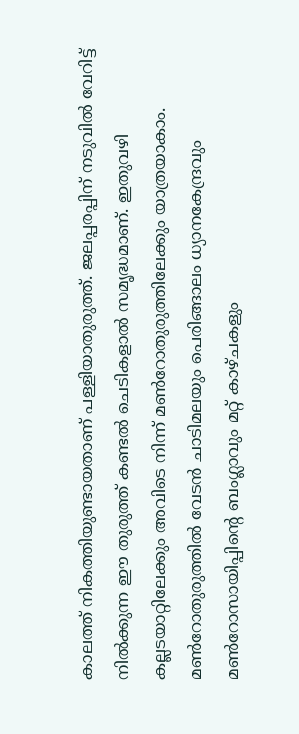കാലത്ത് നികത്തിയുണ്ടായതാണ് പള്ളിയാതുരുത്ത്. ജലപ്പരപ്പിന് നടുവിൽ വേറിട്ട് നിൽക്കുന്ന ഈ തുരുത്ത് കണ്ടൽ ചെടികളാൽ സമൃദ്ധമാണ്. ഇതുവഴി കല്ലടയാറ്റിലേക്കും അവിടെ നിന്ന് മൺറോതുരുത്തിലേക്കും യാത്രയാകാം. മൺറോതുരുത്തിൽ വേടൻ ചാടിമലയും പെരിങ്ങാലം ധ്യാനകേന്ദ്രവും മൺറോസായിപ്പിന്‍റെ ബംഗ്ലാവും മറ്റ് കാഴ്ചകളും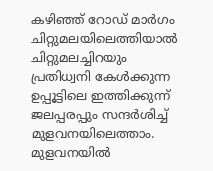കഴിഞ്ഞ് റോഡ് മാർഗം ചിറ്റുമലയിലെത്തിയാൽ ചിറ്റുമലച്ചിറയും പ്രതിധ്വനി കേൾക്കുന്ന ഉപ്പൂട്ടിലെ ഇത്തിക്കുന്ന് ജലപ്പരപ്പും സന്ദർശിച്ച് മുളവനയിലെത്താം. മുളവനയിൽ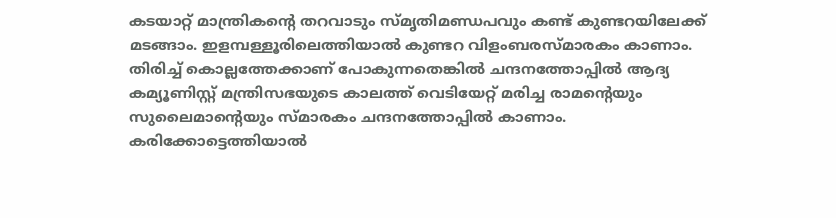കടയാറ്റ് മാന്ത്രിക‍ന്‍റെ തറവാടും സ്മൃതിമണ്ഡപവും കണ്ട് കുണ്ടറയിലേക്ക് മടങ്ങാം. ഇളമ്പള്ളൂരിലെത്തിയാൽ കുണ്ടറ വിളംബരസ്മാരകം കാണാം. തിരിച്ച് കൊല്ലത്തേക്കാണ് പോകുന്നതെങ്കിൽ ചന്ദനത്തോപ്പിൽ ആദ്യ കമ്യൂണിസ്റ്റ് മന്ത്രിസഭയുടെ കാലത്ത് വെടിയേറ്റ് മരിച്ച രാമ‍ന്‍റെയും സുലൈമാന്‍റെയും സ്മാരകം ചന്ദനത്തോപ്പിൽ കാണാം. കരിക്കോട്ടെത്തിയാൽ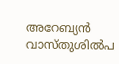അറേബ്യൻ വാസ്തുശിൽപ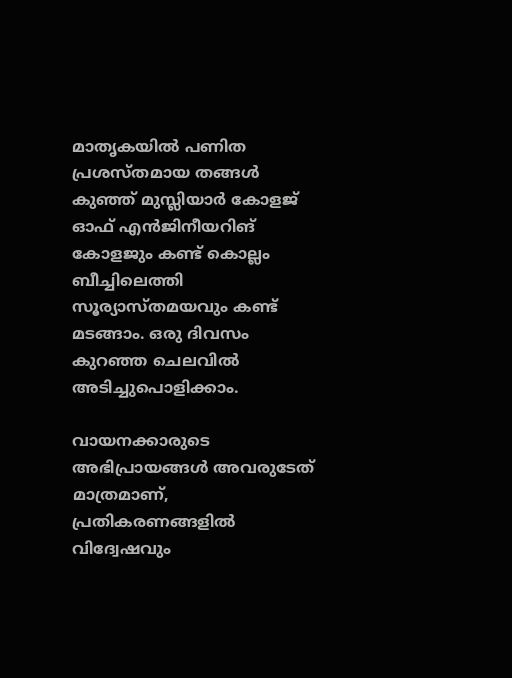മാതൃകയിൽ പണിത പ്രശസ്തമായ തങ്ങൾ കുഞ്ഞ് മുസ്ലിയാർ കോളജ് ഓഫ് എൻജിനീയറിങ് കോളജും കണ്ട് കൊല്ലം ബീച്ചിലെത്തി സൂര്യാസ്തമയവും കണ്ട് മടങ്ങാം. ഒരു ദിവസം കുറഞ്ഞ ചെലവിൽ അടിച്ചുപൊളിക്കാം.

വായനക്കാരുടെ അഭിപ്രായങ്ങള്‍ അവരുടേത് മാത്രമാണ്, പ്രതികരണങ്ങളിൽ വിദ്വേഷവും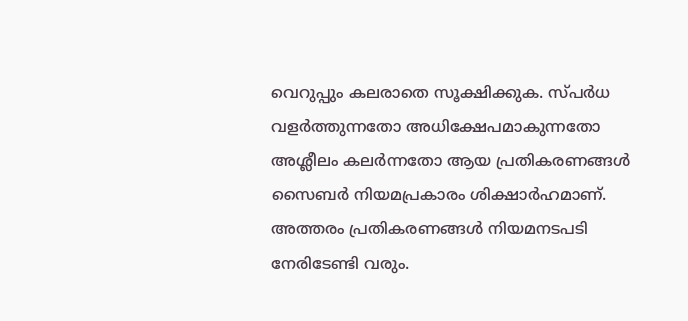വെറുപ്പും കലരാതെ സൂക്ഷിക്കുക. സ്പർധ വളർത്തുന്നതോ അധിക്ഷേപമാകുന്നതോ അശ്ലീലം കലർന്നതോ ആയ പ്രതികരണങ്ങൾ സൈബർ നിയമപ്രകാരം ശിക്ഷാർഹമാണ്. അത്തരം പ്രതികരണങ്ങൾ നിയമനടപടി നേരിടേണ്ടി വരും.